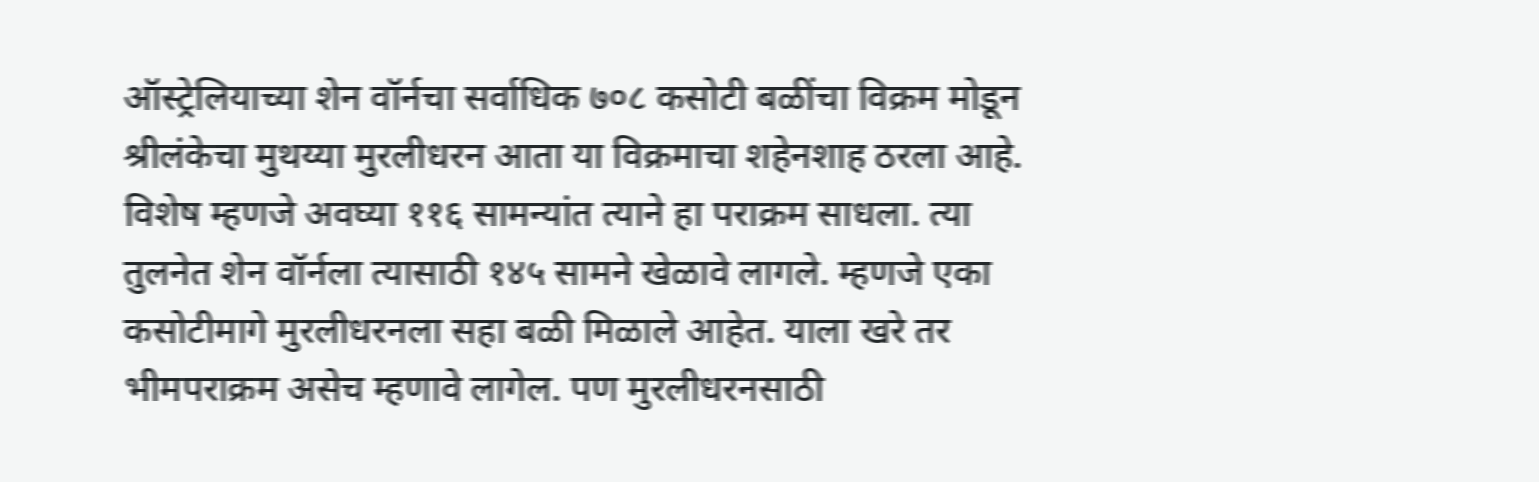ऑस्ट्रेलियाच्या शेन वॉर्नचा सर्वाधिक ७०८ कसोटी बळींचा विक्रम मोडून श्रीलंकेचा मुथय्या मुरलीधरन आता या विक्रमाचा शहेनशाह ठरला आहे. विशेष म्हणजे अवघ्या ११६ सामन्यांत त्याने हा पराक्रम साधला. त्या तुलनेत शेन वॉर्नला त्यासाठी १४५ सामने खेळावे लागले. म्हणजे एका कसोटीमागे मुरलीधरनला सहा बळी मिळाले आहेत. याला खरे तर भीमपराक्रम असेच म्हणावे लागेल. पण मुरलीधरनसाठी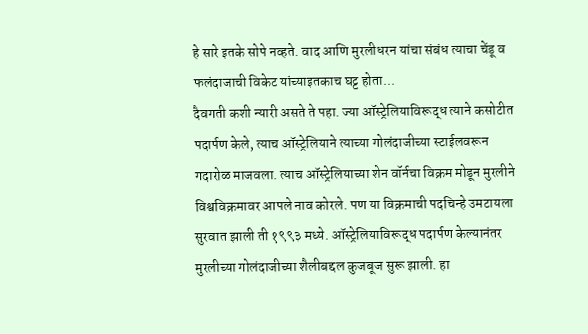हे सारे इतके सोपे नव्हते. वाद आणि मुरलीधरन यांचा संबंध त्याचा चेंडू व फलंदाजाची विकेट यांच्याइतकाच घट्ट होता...
दैवगती कशी न्यारी असते ते पहा. ज्या ऑस्ट्रेलियाविरूद्ध त्याने कसोटीत पदार्पण केले, त्याच ऑस्ट्रेलियाने त्याच्या गोलंदाजीच्या स्टाईलवरून गदारोळ माजवला. त्याच ऑस्ट्रेलियाच्या शेन वॉर्नचा विक्रम मोडून मुरलीने विश्वविक्रमावर आपले नाव कोरले. पण या विक्रमाची पदचिन्हे उमटायला सुरवात झाली ती १९९३ मध्ये. ऑस्ट्रेलियाविरूद्ध पदार्पण केल्यानंतर मुरलीच्या गोलंदाजीच्या शैलीबद्दल कुजबूज सुरू झाली. हा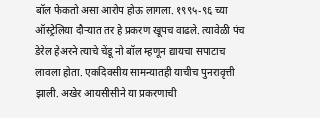बॉल फेकतो असा आरोप होऊ लागला. १९९५-९६ च्या ऑस्ट्रेलिया दौऱ्यात तर हे प्रकरण खूपच वाढले. त्यावेळी पंच डेरेल हेअरने त्याचे चेंडू नो बॉल म्हणून द्यायचा सपाटाच लावला होता. एकदिवसीय सामन्यातही याचीच पुनरावृत्ती झाली. अखेर आयसीसीने या प्रकरणाची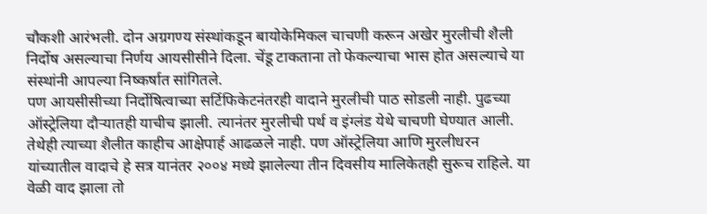चौकशी आरंभली. दोन अग्रगण्य संस्थांकडून बायोकेमिकल चाचणी करून अखेर मुरलीची शैली निर्दोष असल्याचा निर्णय आयसीसीने दिला. चेंडू टाकताना तो फेकल्याचा भास होत असल्याचे या संस्थांनी आपल्या निष्कर्षात सांगितले.
पण आयसीसीच्या निर्दोषित्वाच्या सर्टिफिकेटनंतरही वादाने मुरलीची पाठ सोडली नाही. पुढच्या ऑस्ट्रेलिया दौऱ्यातही याचीच झाली. त्यानंतर मुरलीची पर्थ व इंग्लंड येथे चाचणी घेण्यात आली. तेथेही त्याच्या शैलीत काहीच आक्षेपार्ह आढळले नाही. पण ऑस्ट्रेलिया आणि मुरलीधरन यांच्यातील वादाचे हे सत्र यानंतर २००४ मध्ये झालेल्या तीन दिवसीय मालिकेतही सुरूच राहिले. या वेळी वाद झाला तो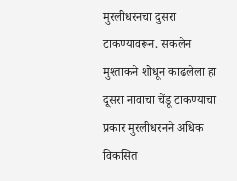मुरलीधरनचा दुसरा टाकण्यावरून. सकलेन मुश्ताकने शोधून काढलेला हा दूसरा नावाचा चेंडू टाकण्याचा प्रकार मुरलीधरनने अधिक विकसित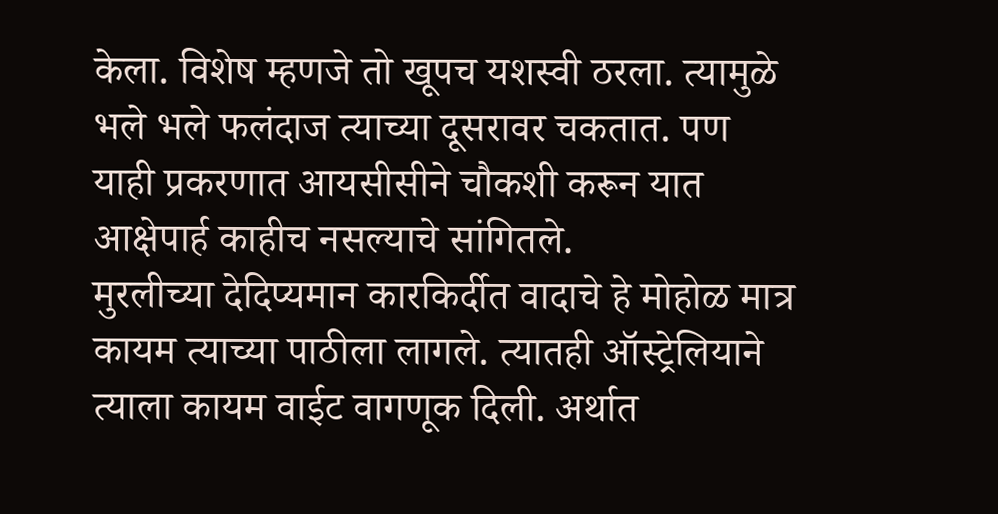केला. विशेष म्हणजे तो खूपच यशस्वी ठरला. त्यामुळे भले भले फलंदाज त्याच्या दूसरावर चकतात. पण याही प्रकरणात आयसीसीने चौकशी करून यात आक्षेपार्ह काहीच नसल्याचे सांगितले.
मुरलीच्या देदिप्यमान कारकिर्दीत वादाचे हे मोहोळ मात्र कायम त्याच्या पाठीला लागले. त्यातही ऑस्ट्रेलियाने त्याला कायम वाईट वागणूक दिली. अर्थात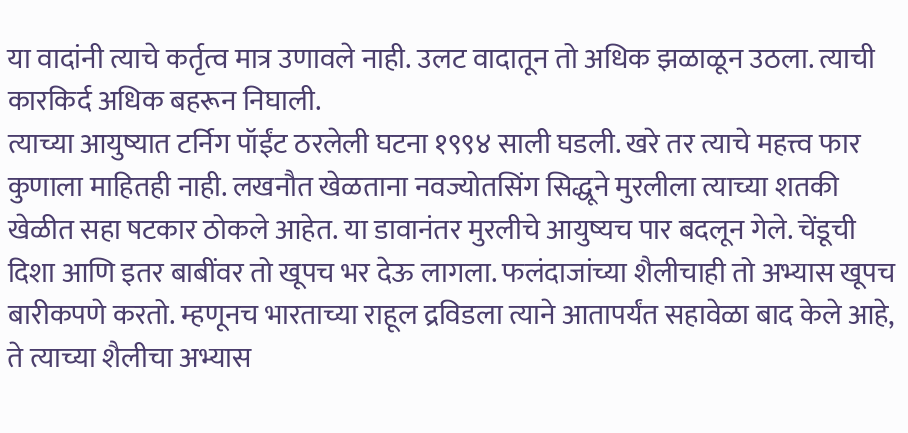या वादांनी त्याचे कर्तृत्व मात्र उणावले नाही. उलट वादातून तो अधिक झळाळून उठला. त्याची कारकिर्द अधिक बहरून निघाली.
त्याच्या आयुष्यात टर्निग पॉईंट ठरलेली घटना १९९४ साली घडली. खरे तर त्याचे महत्त्व फार कुणाला माहितही नाही. लखनौत खेळताना नवज्योतसिंग सिद्धूने मुरलीला त्याच्या शतकी खेळीत सहा षटकार ठोकले आहेत. या डावानंतर मुरलीचे आयुष्यच पार बदलून गेले. चेंडूची दिशा आणि इतर बाबींवर तो खूपच भर देऊ लागला. फलंदाजांच्या शैलीचाही तो अभ्यास खूपच बारीकपणे करतो. म्हणूनच भारताच्या राहूल द्रविडला त्याने आतापर्यंत सहावेळा बाद केले आहे, ते त्याच्या शैलीचा अभ्यास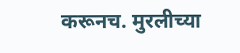करूनच. मुरलीच्या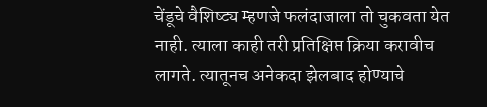चेंडूचे वैशिष्ट्य म्हणजे फलंदाजाला तो चुकवता येत नाही. त्याला काही तरी प्रतिक्षिप्त क्रिया करावीच लागते. त्यातूनच अनेकदा झेलबाद होण्याचे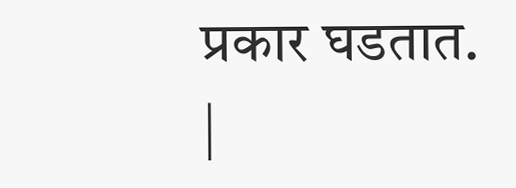प्रकार घडतात.
|